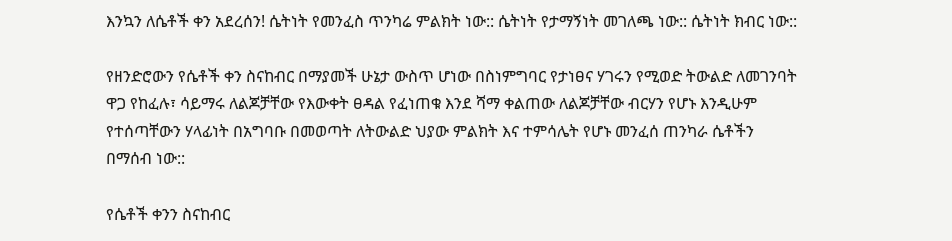እንኳን ለሴቶች ቀን አደረሰን! ሴትነት የመንፈስ ጥንካሬ ምልክት ነው:: ሴትነት የታማኝነት መገለጫ ነው:: ሴትነት ክብር ነው::

የዘንድሮውን የሴቶች ቀን ስናከብር በማያመች ሁኔታ ውስጥ ሆነው በስነምግባር የታነፀና ሃገሩን የሚወድ ትውልድ ለመገንባት ዋጋ የከፈሉ፣ ሳይማሩ ለልጆቻቸው የእውቀት ፀዳል የፈነጠቁ እንደ ሻማ ቀልጠው ለልጆቻቸው ብርሃን የሆኑ እንዲሁም የተሰጣቸውን ሃላፊነት በአግባቡ በመወጣት ለትውልድ ህያው ምልክት እና ተምሳሌት የሆኑ መንፈሰ ጠንካራ ሴቶችን በማሰብ ነው::

የሴቶች ቀንን ስናከብር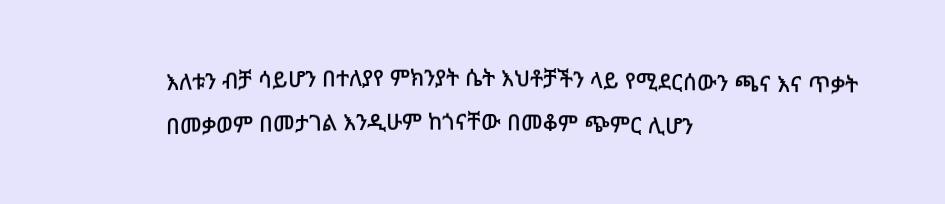እለቱን ብቻ ሳይሆን በተለያየ ምክንያት ሴት እህቶቻችን ላይ የሚደርሰውን ጫና እና ጥቃት በመቃወም በመታገል እንዲሁም ከጎናቸው በመቆም ጭምር ሊሆን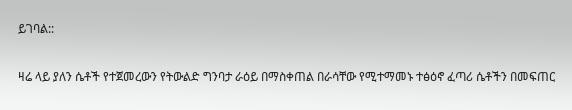ይገባል::

ዛሬ ላይ ያለን ሴቶች የተጀመረውን የትውልድ ግንባታ ራዕይ በማስቀጠል በራሳቸው የሚተማመኑ ተፅዕኖ ፈጣሪ ሴቶችን በመፍጠር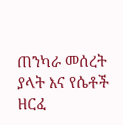ጠንካራ መሰረት ያላት እና የሴቶች ዘርፈ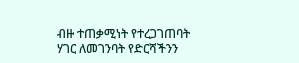ብዙ ተጠቃሚነት የተረጋገጠባት ሃገር ለመገንባት የድርሻችንን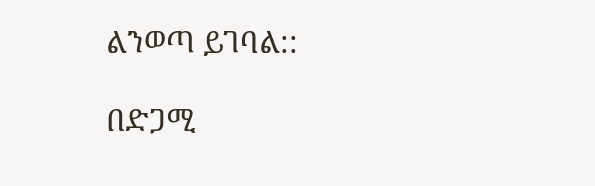ልንወጣ ይገባል::

በድጋሚ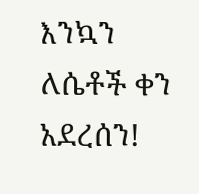እንኳን ለሴቶች ቀን አደረሰን!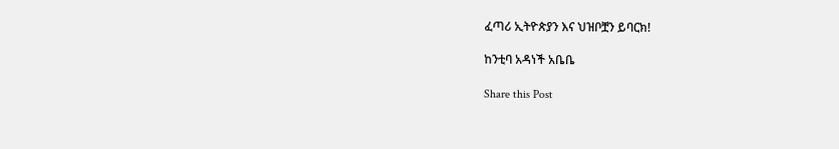ፈጣሪ ኢትዮጵያን እና ህዝቦቿን ይባርክ!

ከንቲባ አዳነች አቤቤ

Share this Post